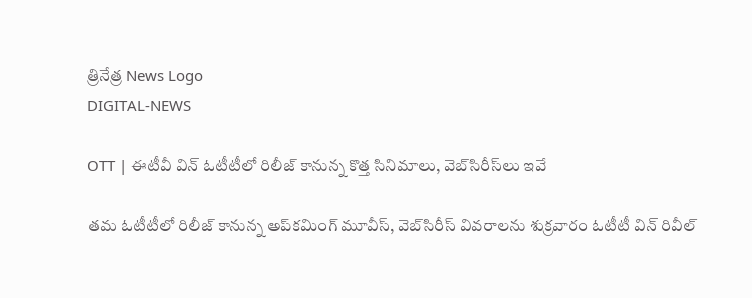త్రినేత్ర News Logo
DIGITAL-NEWS

OTT | ఈటీవీ విన్ ఓటీటీలో రిలీజ్ కానున్న కొత్త సినిమాలు, వెబ్‌సిరీస్‌లు ఇవే

త‌మ ఓటీటీలో రిలీజ్ కానున్న అప్‌క‌మింగ్ మూవీస్‌, వెబ్‌సిరీస్ వివ‌రాల‌ను శుక్ర‌వారం ఓటీటీ విన్ రివీల్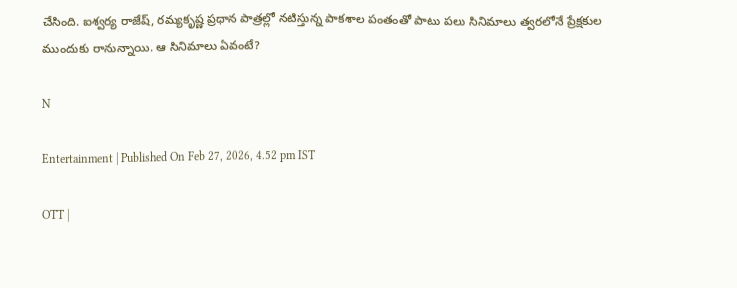చేసింది. ఐశ్వ‌ర్య రాజేష్, ర‌మ్య‌కృష్ణ ప్ర‌ధాన పాత్ర‌ల్లో న‌టిస్తున్న పాక‌శాల పంతంతో పాటు ప‌లు సినిమాలు త్వ‌ర‌లోనే ప్రేక్ష‌కుల ముందుకు రానున్నాయి. ఆ సినిమాలు ఏవంటే?

N

Entertainment | Published On Feb 27, 2026, 4.52 pm IST

OTT |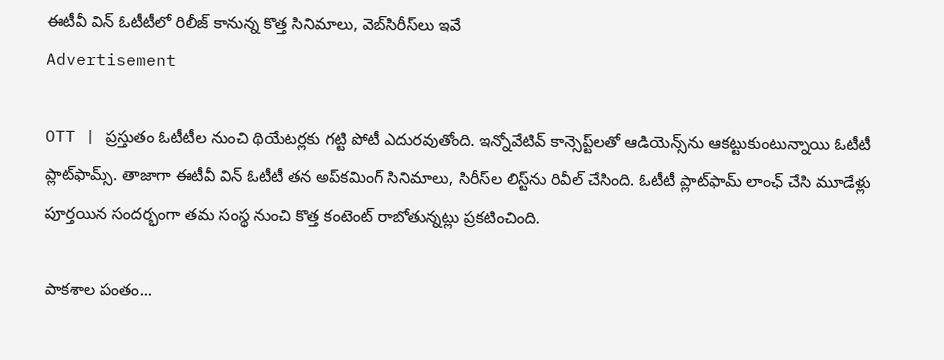ఈటీవీ విన్ ఓటీటీలో రిలీజ్ కానున్న కొత్త సినిమాలు, వెబ్‌సిరీస్‌లు ఇవే
Advertisement

OTT | ప్ర‌స్తుతం ఓటీటీల నుంచి థియేట‌ర్ల‌కు గ‌ట్టి పోటీ ఎదుర‌వుతోంది. ఇన్నోవేటివ్‌ కాన్సెప్ట్‌ల‌తో ఆడియెన్స్‌ను ఆక‌ట్టుకుంటున్నాయి ఓటీటీ ప్లాట్‌ఫామ్స్‌. తాజాగా ఈటీవీ విన్ ఓటీటీ త‌న అప్‌క‌మింగ్ సినిమాలు, సిరీస్‌ల లిస్ట్‌ను రివీల్ చేసింది. ఓటీటీ ప్లాట్‌ఫామ్ లాంఛ్ చేసి మూడేళ్లు పూర్త‌యిన సంద‌ర్భంగా త‌మ సంస్థ నుంచి కొత్త కంటెంట్ రాబోతున్న‌ట్లు ప్ర‌క‌టించింది.

పాక‌శాల పంతం...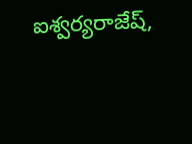ఐశ్వ‌ర్య‌రాజేష్,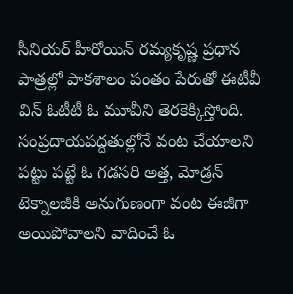సీనియ‌ర్ హీరోయిన్ ర‌మ్య‌కృష్ణ ప్ర‌ధాన పాత్ర‌ల్లో పాక‌శాలం పంతం పేరుతో ఈటీవీ విన్ ఓటీటీ ఓ మూవీని తెర‌కెక్కిస్తోంది. సంప్ర‌దాయ‌ప‌ద్ద‌తుల్లోనే వంట చేయాల‌ని ప‌ట్టు ప‌ట్టే ఓ గ‌డ‌స‌రి అత్త‌, మోడ్ర‌న్ టెక్నాల‌జీకి అనుగుణంగా వంట ఈజీగా అయిపోవాల‌ని వాదించే ఓ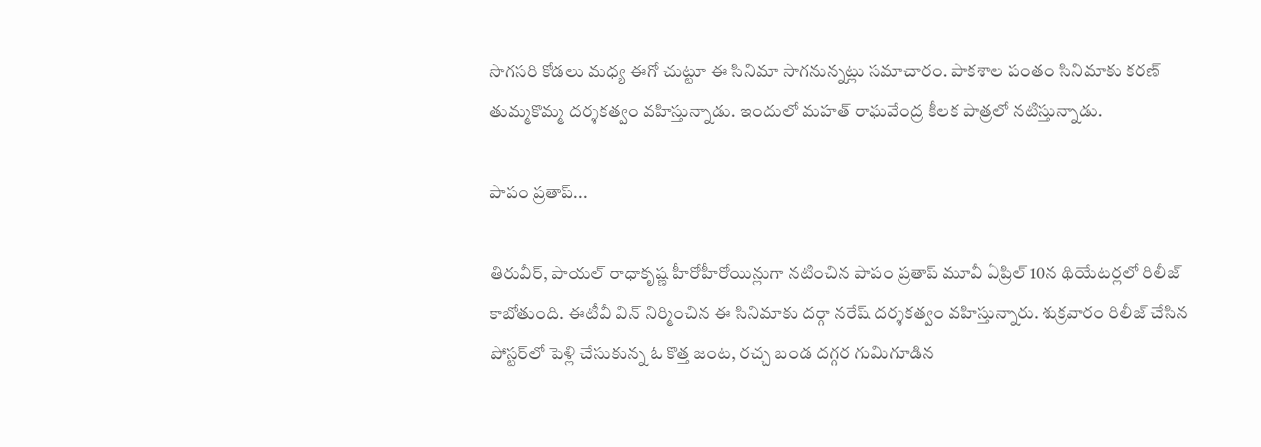సొగ‌స‌రి కోడ‌లు మ‌ధ్య ఈగో చుట్టూ ఈ సినిమా సాగ‌నున్న‌ట్లు స‌మాచారం. పాక‌శాల పంతం సినిమాకు క‌ర‌ణ్ తుమ్మ‌కొమ్మ ద‌ర్శ‌క‌త్వం వ‌హిస్తున్నాడు. ఇందులో మ‌హ‌త్ రాఘ‌వేంద్ర కీల‌క పాత్ర‌లో న‌టిస్తున్నాడు.

పాపం ప్ర‌తాప్‌...

తిరువీర్, పాయ‌ల్ రాధాకృష్ణ హీరోహీరోయిన్లుగా న‌టించిన పాపం ప్ర‌తాప్ మూవీ ఏప్రిల్ 10న థియేట‌ర్ల‌లో రిలీజ్ కాబోతుంది. ఈటీవీ విన్ నిర్మించిన ఈ సినిమాకు ద‌ర్గా న‌రేష్ ద‌ర్శ‌క‌త్వం వ‌హిస్తున్నారు. శుక్ర‌వారం రిలీజ్ చేసిన పోస్ట‌ర్‌లో పెళ్లి చేసుకున్న ఓ కొత్త జంట‌, ర‌చ్చ బండ ద‌గ్గ‌ర గుమిగూడిన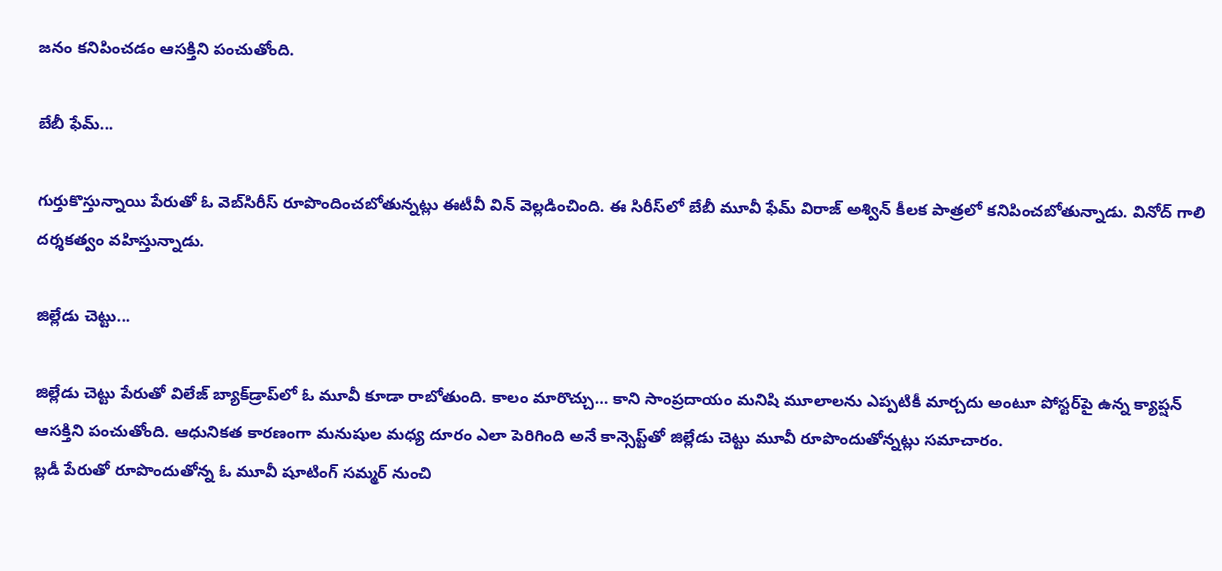జ‌నం క‌నిపించ‌డం ఆస‌క్తిని పంచుతోంది.

బేబీ ఫేమ్‌...

గుర్తుకొస్తున్నాయి పేరుతో ఓ వెబ్‌సిరీస్ రూపొందించ‌బోతున్న‌ట్లు ఈటీవీ విన్ వెల్ల‌డించింది. ఈ సిరీస్‌లో బేబీ మూవీ ఫేమ్ విరాజ్ అశ్విన్ కీల‌క పాత్ర‌లో క‌నిపించ‌బోతున్నాడు. వినోద్ గాలి ద‌ర్శ‌క‌త్వం వ‌హిస్తున్నాడు.

జిల్లేడు చెట్టు...

జిల్లేడు చెట్టు పేరుతో విలేజ్ బ్యాక్‌డ్రాప్‌లో ఓ మూవీ కూడా రాబోతుంది. కాలం మారొచ్చు… కాని సాంప్రదాయం మనిషి మూలాలను ఎప్పటికీ మార్చదు అంటూ పోస్ట‌ర్‌పై ఉన్న క్యాప్ష‌న్ ఆస‌క్తిని పంచుతోంది. ఆధునిక‌త కార‌ణంగా మ‌నుషుల మ‌ధ్య దూరం ఎలా పెరిగింది అనే కాన్సెప్ట్‌తో జిల్లేడు చెట్టు మూవీ రూపొందుతోన్న‌ట్లు స‌మాచారం.
బ్ల‌డీ పేరుతో రూపొందుతోన్న ఓ మూవీ షూటింగ్ స‌మ్మ‌ర్ నుంచి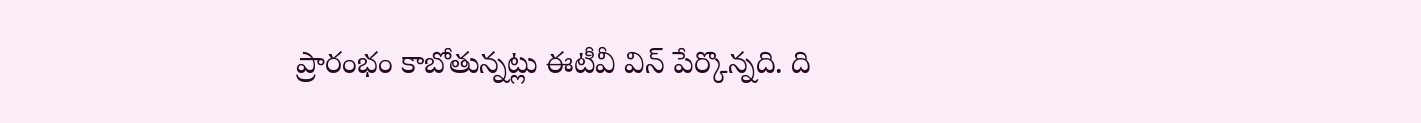ప్రారంభం కాబోతున్న‌ట్లు ఈటీవీ విన్ పేర్కొన్న‌ది. ది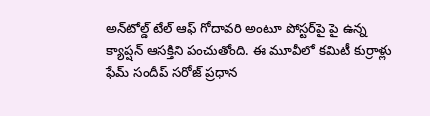అన్‌టోల్డ్ టేల్ ఆఫ్ గోదావ‌రి అంటూ పోస్ట‌ర్‌పై పై ఉన్న క్యాప్ష‌న్ ఆస‌క్తిని పంచుతోంది. ఈ మూవీలో క‌మిటీ కుర్రాళ్లు ఫేమ్ సందీప్ స‌రోజ్ ప్ర‌ధాన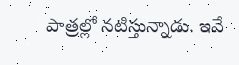పాత్ర‌ల్లో న‌టిస్తున్నాడు. ఇవే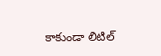కాకుండా లిటిల్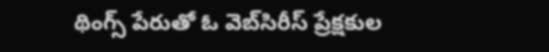థింగ్స్ పేరుతో ఓ వెబ్‌సిరీస్ ప్రేక్ష‌కుల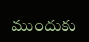ముందుకు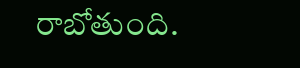రాబోతుంది.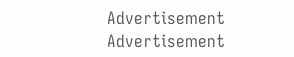Advertisement
Advertisement